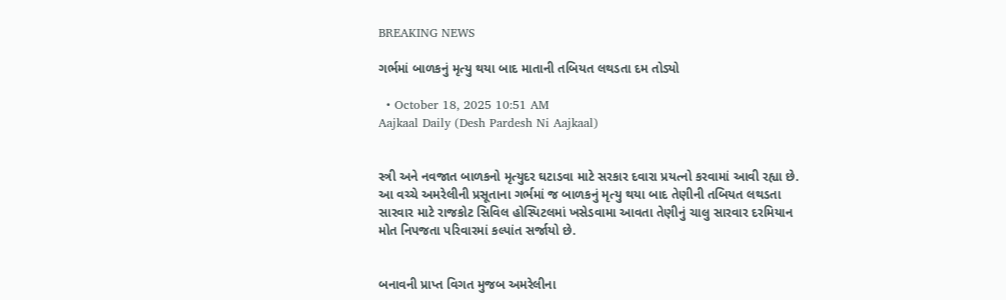BREAKING NEWS

ગર્ભમાં બાળકનું મૃત્યુ થયા બાદ માતાની તબિયત લથડતા દમ તોડ્યો

  • October 18, 2025 10:51 AM
Aajkaal Daily (Desh Pardesh Ni Aajkaal)


સ્ત્રી અને નવજાત બાળકનો મૃત્યુદર ઘટાડવા માટે સરકાર દવારા પ્રયત્નો કરવામાં આવી રહ્યા છે. આ વચ્ચે અમરેલીની પ્રસૂતાના ગર્ભમાં જ બાળકનું મૃત્યુ થયા બાદ તેણીની તબિયત લથડતા સારવાર માટે રાજકોટ સિવિલ હોસ્પિટલમાં ખસેડવામા આવતા તેણીનું ચાલુ સારવાર દરમિયાન મોત નિપજતા પરિવારમાં કલ્પાંત સર્જાયો છે.


બનાવની પ્રાપ્ત વિગત મુજબ અમરેલીના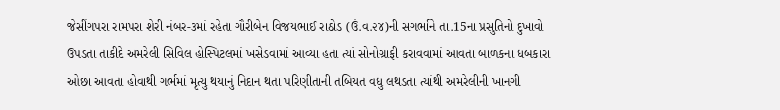જેસીંગપરા રામપરા શેરી નંબર-૩માં રહેતા ગૌરીબેન વિજયભાઈ રાઠોડ (ઉં.વ.૨૪)ની સગર્ભાને તા.15ના પ્રસુતિનો દુખાવો ઉપડતા તાકીદે અમરેલી સિવિલ હોસ્પિટલમાં ખસેડવામાં આવ્યા હતા ત્યાં સોનોગ્રાફી કરાવવામાં આવતા બાળકના ધબકારા ઓછા આવતા હોવાથી ગર્ભમાં મૃત્યુ થયાનું નિદાન થતા પરિણીતાની તબિયત વધુ લથડતા ત્યાંથી અમરેલીની ખાનગી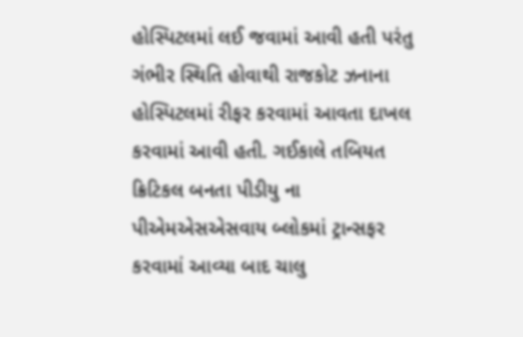હોસ્પિટલમાં લઈ જવામાં આવી હતી પરંતુ ગંભીર સ્થિતિ હોવાથી રાજકોટ ઝનાના હોસ્પિટલમાં રીફર કરવામાં આવતા દાખલ કરવામાં આવી હતી. ગઈકાલે તબિયત ક્રિટિકલ બનતા પીડીયુ ના પીએમએસએસવાય બ્લોકમાં ટ્રાન્સફર કરવામાં આવ્યા બાદ ચાલુ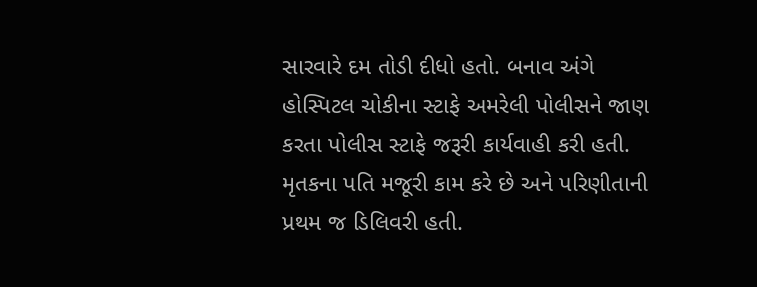સારવારે દમ તોડી દીધો હતો. બનાવ અંગે હોસ્પિટલ ચોકીના સ્ટાફે અમરેલી પોલીસને જાણ કરતા પોલીસ સ્ટાફે જરૂરી કાર્યવાહી કરી હતી. મૃતકના પતિ મજૂરી કામ કરે છે અને પરિણીતાની પ્રથમ જ ડિલિવરી હતી.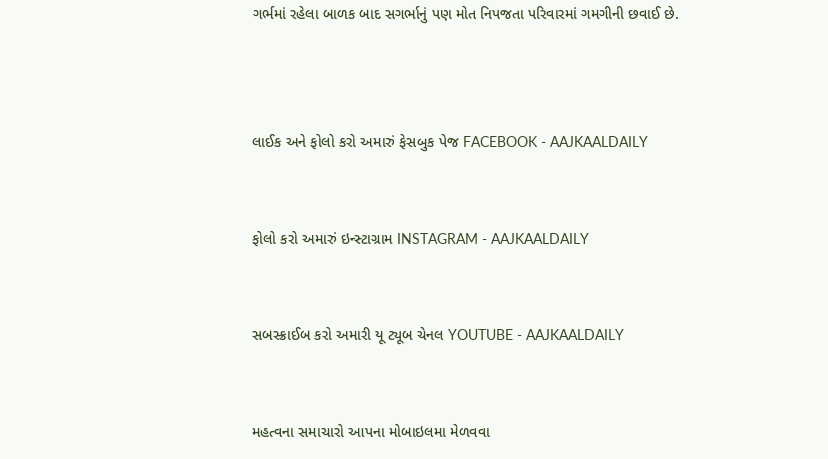ગર્ભમાં રહેલા બાળક બાદ સગર્ભાનું પણ મોત નિપજતા પરિવારમાં ગમગીની છવાઈ છે.



લાઈક અને ફોલો કરો અમારું ફેસબુક પેજ FACEBOOK - AAJKAALDAILY


ફોલો કરો અમારું ઇન્સ્ટાગ્રામ INSTAGRAM - AAJKAALDAILY


સબસ્ક્રાઈબ કરો અમારી યૂ ટ્યૂબ ચેનલ YOUTUBE - AAJKAALDAILY


મહત્વના સમાચારો આપના મોબાઇલમા મેળવવા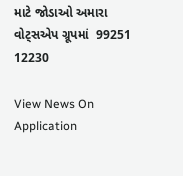માટે જોડાઓ અમારા વોટ્સએપ ગ્રૂપમાં  99251 12230

View News On Application